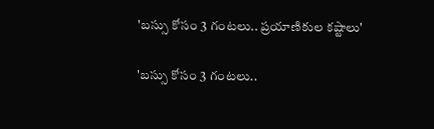'బస్సు కోసం 3 గంటలు.. ప్రయాణికుల కష్టాలు'

'బస్సు కోసం 3 గంటలు..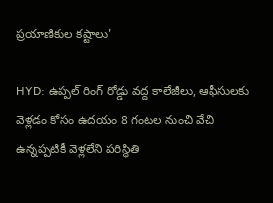ప్రయాణికుల కష్టాలు'

HYD: ఉప్పల్ రింగ్ రోడ్డు వద్ద కాలేజీలు, ఆఫీసులకు వెళ్లడం కోసం ఉదయం 8 గంటల నుంచి వేచి ఉన్నప్పటికీ వెళ్లలేని పరిస్థితి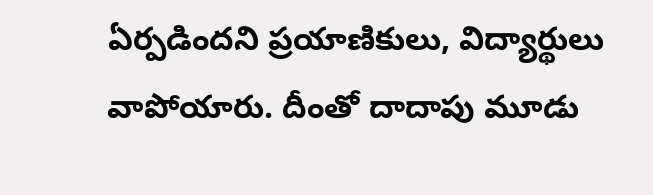ఏర్పడిందని ప్రయాణికులు, విద్యార్థులు వాపోయారు. దీంతో దాదాపు మూడు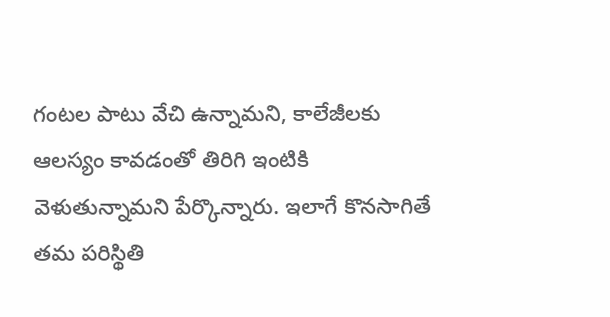గంటల పాటు వేచి ఉన్నామని, కాలేజీలకు ఆలస్యం కావడంతో తిరిగి ఇంటికి వెళుతున్నామని పేర్కొన్నారు. ఇలాగే కొనసాగితే తమ పరిస్థితి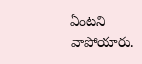ఏంటని వాపోయారు.